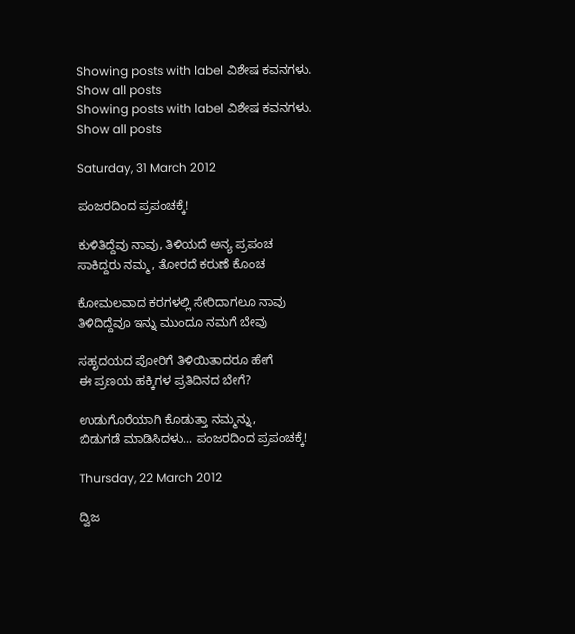Showing posts with label ವಿಶೇಷ ಕವನಗಳು. Show all posts
Showing posts with label ವಿಶೇಷ ಕವನಗಳು. Show all posts

Saturday, 31 March 2012

ಪಂಜರದಿಂದ ಪ್ರಪಂಚಕ್ಕೆ!

ಕುಳಿತಿದ್ದೆವು ನಾವು, ತಿಳಿಯದೆ ಅನ್ಯ ಪ್ರಪಂಚ
ಸಾಕಿದ್ದರು ನಮ್ಮ, ತೋರದೆ ಕರುಣೆ ಕೊಂಚ

ಕೋಮಲವಾದ ಕರಗಳಲ್ಲಿ ಸೇರಿದಾಗಲೂ ನಾವು
ತಿಳಿದಿದ್ದೆವೂ ಇನ್ನು ಮುಂದೂ ನಮಗೆ ಬೇವು

ಸಹೃದಯದ ಪೋರಿಗೆ ತಿಳಿಯಿತಾದರೂ ಹೇಗೆ
ಈ ಪ್ರಣಯ ಹಕ್ಕಿಗಳ ಪ್ರತಿದಿನದ ಬೇಗೆ?

ಉಡುಗೊರೆಯಾಗಿ ಕೊಡುತ್ತಾ ನಮ್ಮನ್ನು,
ಬಿಡುಗಡೆ ಮಾಡಿಸಿದಳು... ಪಂಜರದಿಂದ ಪ್ರಪಂಚಕ್ಕೆ!

Thursday, 22 March 2012

ದ್ವಿಜ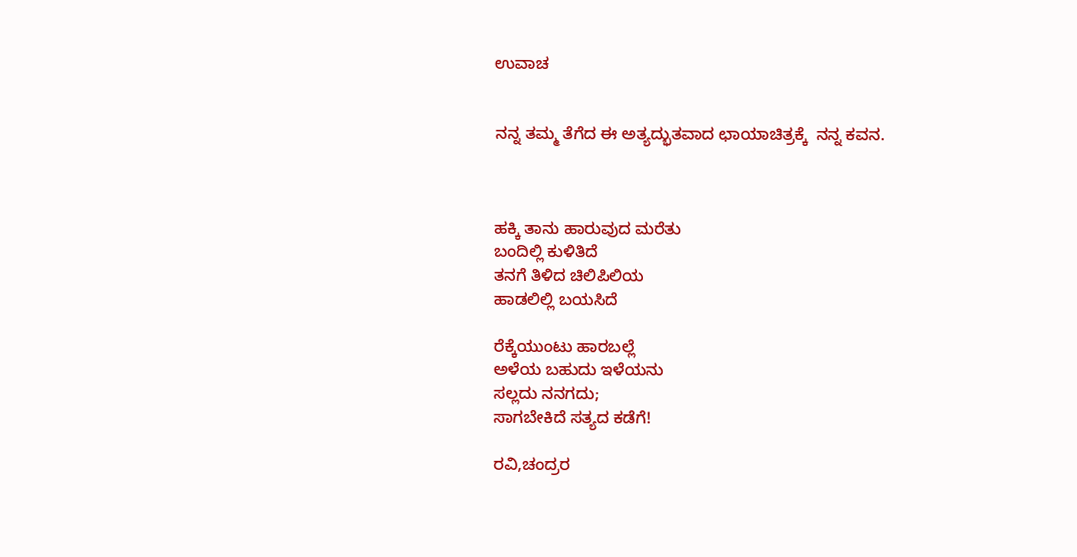ಉವಾಚ


ನನ್ನ ತಮ್ಮ ತೆಗೆದ ಈ ಅತ್ಯದ್ಭುತವಾದ ಛಾಯಾಚಿತ್ರಕ್ಕೆ  ನನ್ನ ಕವನ.



ಹಕ್ಕಿ ತಾನು ಹಾರುವುದ ಮರೆತು
ಬಂದಿಲ್ಲಿ ಕುಳಿತಿದೆ
ತನಗೆ ತಿಳಿದ ಚಿಲಿಪಿಲಿಯ
ಹಾಡಲಿಲ್ಲಿ ಬಯಸಿದೆ

ರೆಕ್ಕೆಯುಂಟು ಹಾರಬಲ್ಲೆ
ಅಳೆಯ ಬಹುದು ಇಳೆಯನು
ಸಲ್ಲದು ನನಗದು;
ಸಾಗಬೇಕಿದೆ ಸತ್ಯದ ಕಡೆಗೆ!

ರವಿ,ಚಂದ್ರರ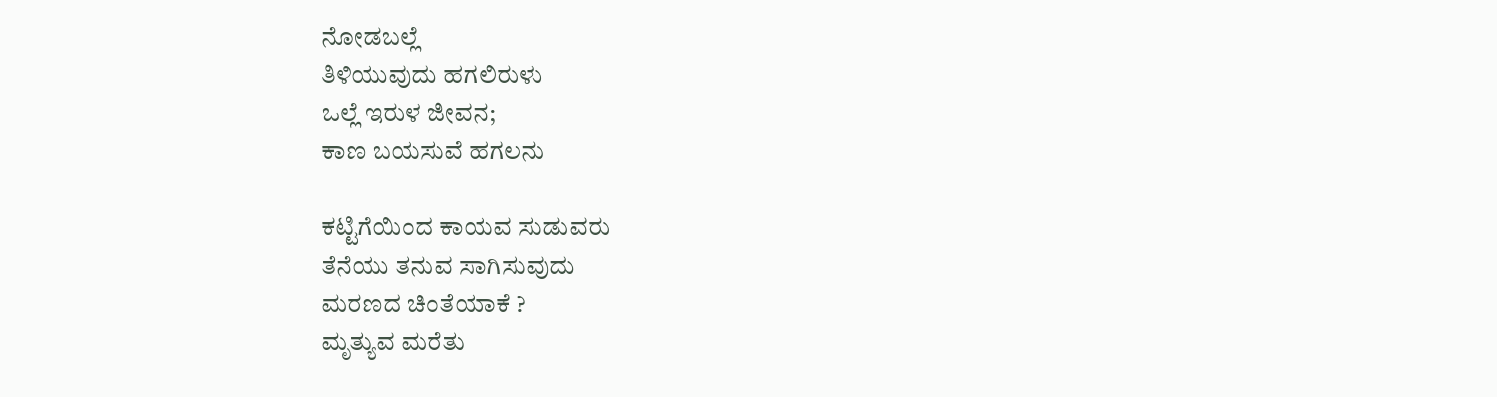ನೋಡಬಲ್ಲೆ
ತಿಳಿಯುವುದು ಹಗಲಿರುಳು
ಒಲ್ಲೆ ಇರುಳ ಜೀವನ;
ಕಾಣ ಬಯಸುವೆ ಹಗಲನು

ಕಟ್ಟಿಗೆಯಿಂದ ಕಾಯವ ಸುಡುವರು
ತೆನೆಯು ತನುವ ಸಾಗಿಸುವುದು
ಮರಣದ ಚಿಂತೆಯಾಕೆ ?
ಮೃತ್ಯುವ ಮರೆತು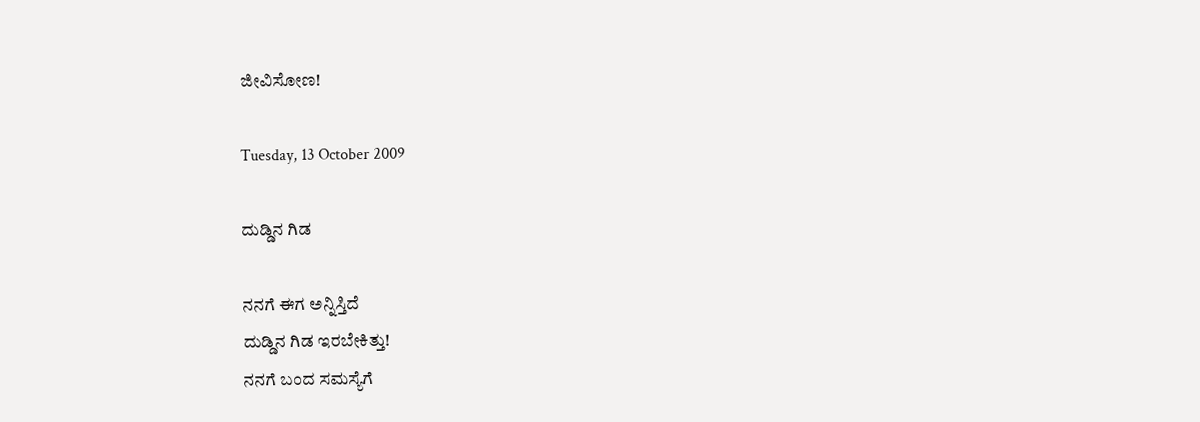ಜೀವಿಸೋಣ!

Tuesday, 13 October 2009

ದುಡ್ಡಿನ ಗಿಡ

ನನಗೆ ಈಗ ಅನ್ನಿಸ್ತಿದೆ
ದುಡ್ಡಿನ ಗಿಡ ಇರಬೇಕಿತ್ತು!
ನನಗೆ ಬಂದ ಸಮಸ್ಯೆಗೆ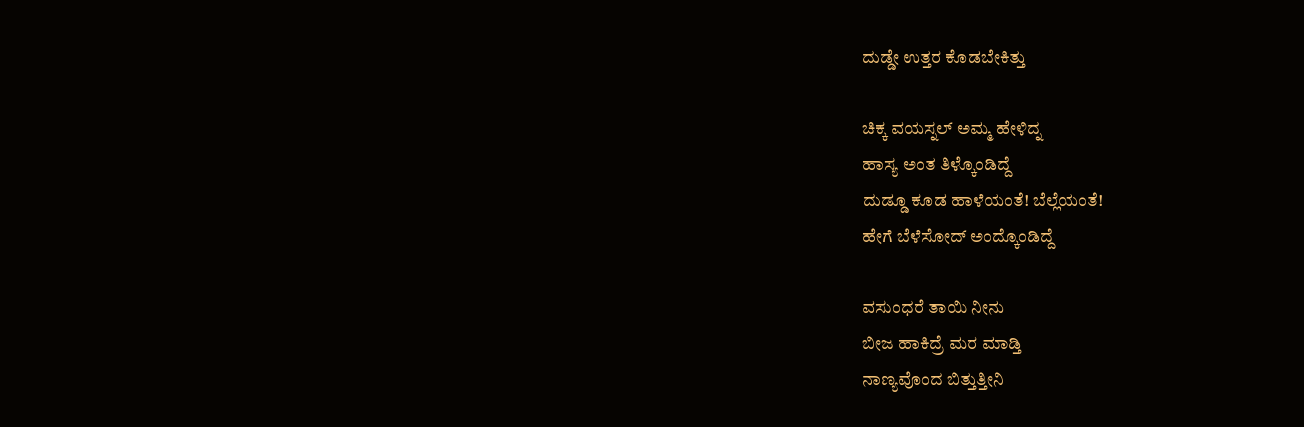ದುಡ್ಡೇ ಉತ್ತರ ಕೊಡಬೇಕಿತ್ತು

ಚಿಕ್ಕ ವಯಸ್ನಲ್ ಅಮ್ಮ ಹೇಳಿದ್ನ
ಹಾಸ್ಯ ಅಂತ ತಿಳ್ಕೊಂಡಿದ್ದೆ
ದುಡ್ಡೂ ಕೂಡ ಹಾಳೆಯಂತೆ! ಬೆಲ್ಲೆಯಂತೆ!
ಹೇಗೆ ಬೆಳೆಸೋದ್ ಅಂದ್ಕೊಂಡಿದ್ದೆ

ವಸುಂಧರೆ ತಾಯಿ ನೀನು
ಬೀಜ ಹಾಕಿದ್ರೆ ಮರ ಮಾಡ್ತಿ
ನಾಣ್ಯವೊಂದ ಬಿತ್ತುತ್ತೀನಿ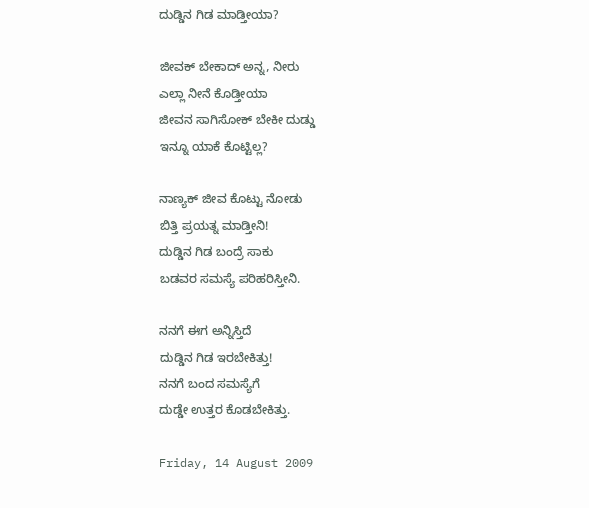ದುಡ್ಡಿನ ಗಿಡ ಮಾಡ್ತೀಯಾ?

ಜೀವಕ್ ಬೇಕಾದ್ ಅನ್ನ, ನೀರು
ಎಲ್ಲಾ ನೀನೆ ಕೊಡ್ತೀಯಾ
ಜೀವನ ಸಾಗಿಸೋಕ್ ಬೇಕೀ ದುಡ್ಡು
ಇನ್ನೂ ಯಾಕೆ ಕೊಟ್ಟಿಲ್ಲ?

ನಾಣ್ಯಕ್ ಜೀವ ಕೊಟ್ಟು ನೋಡು
ಬಿತ್ತಿ ಪ್ರಯತ್ನ ಮಾಡ್ತೀನಿ!
ದುಡ್ಡಿನ ಗಿಡ ಬಂದ್ರೆ ಸಾಕು
ಬಡವರ ಸಮಸ್ಯೆ ಪರಿಹರಿಸ್ತೀನಿ.

ನನಗೆ ಈಗ ಅನ್ನಿಸ್ತಿದೆ
ದುಡ್ಡಿನ ಗಿಡ ಇರಬೇಕಿತ್ತು!
ನನಗೆ ಬಂದ ಸಮಸ್ಯೆಗೆ
ದುಡ್ಡೇ ಉತ್ತರ ಕೊಡಬೇಕಿತ್ತು.

Friday, 14 August 2009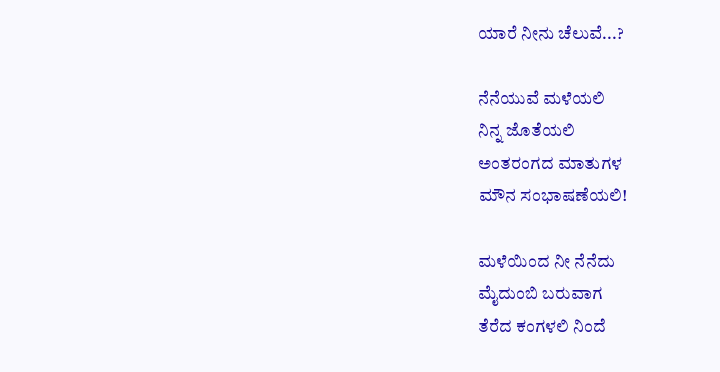ಯಾರೆ ನೀನು ಚೆಲುವೆ...?

ನೆನೆಯುವೆ ಮಳೆಯಲಿ
ನಿನ್ನ ಜೊತೆಯಲಿ
ಅಂತರಂಗದ ಮಾತುಗಳ
ಮೌನ ಸಂಭಾಷಣೆಯಲಿ!

ಮಳೆಯಿಂದ ನೀ ನೆನೆದು
ಮೈದುಂಬಿ ಬರುವಾಗ
ತೆರೆದ ಕಂಗಳಲಿ ನಿಂದೆ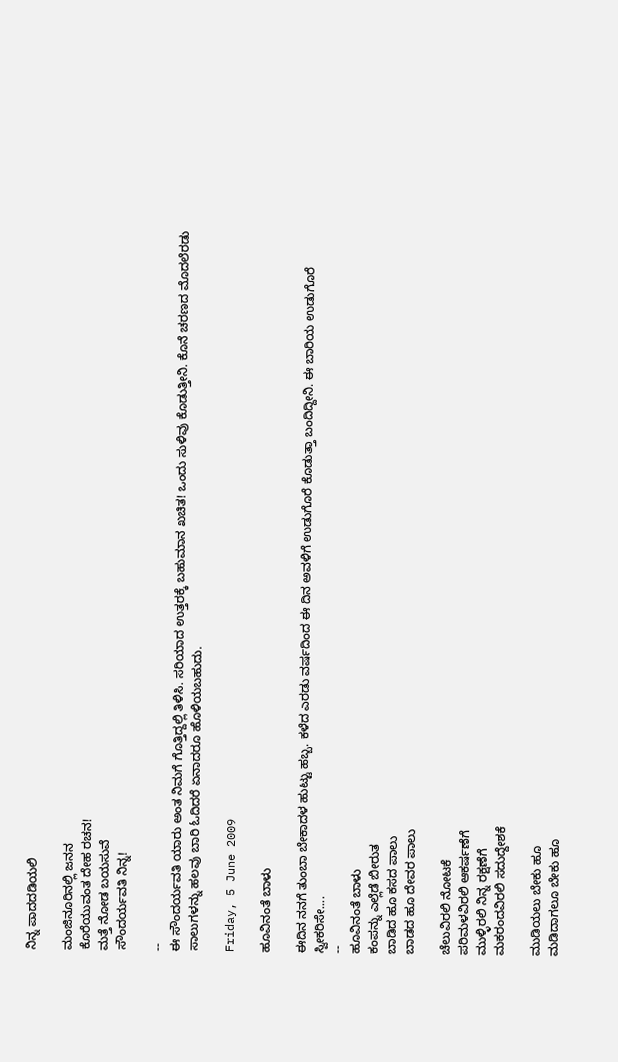ನಿನ್ನ ಪಾದದಡಿಯಲಿ

ಮಂಜಿನೂರಿನಲ್ಲಿ ಜನನ
ಕೊರೆಯುವಂತ ದೇಹ ರಚನ!
ಮತ್ತೆ ನೋಡ ಬಯಸುವೆ
ಸೌಂದರ್ಯವತಿ ನಿನ್ನ!

--
ಈ ಸೌಂದರ್ಯವತಿ ಯಾರು ಅಂತ ನಿಮಗೆ ಗೊತ್ತಿದ್ದಲ್ಲಿ ತಿಳಿಸಿ. ಸರಿಯಾದ ಉತ್ತರಕ್ಕೆ ಬಹುಮಾನ ಖಚಿತ! ಒಂದು ಸುಳಿವು ಕೊಡುತ್ತೀನಿ. ಕೊನೆ ಚರಣದ ಮೊದಲೆರಡು ಸಾಲುಗಳನ್ನು ಹಲವು ಬಾರಿ ಓದಿದರೆ ಏನಾದರೂ ಹೊಳಿಯಬಹುದು.

Friday, 5 June 2009

ಹೂವಿನಂತೆ ಬಾಳು

ಈದಿನ ನನಗೆ ತುಂಬಾ ಬೇಕಾದಳ ಹುಟ್ಟು ಹಬ್ಬ. ಕಳೆದ ಎರಡು ವರ್ಷದಿಂದ ಈ ದಿನ ಅವಳಿಗೆ ಉಡುಗೊರೆ ಕೊಡುತ್ತಾ ಬಂದಿದ್ದೀನಿ. ಈ ಬಾರಿಯ ಉಡುಗೊರೆ ಸ್ವೀಕರಿಸೇ....
--
ಹೂವಿನಂತೆ ಬಾಳು
ಕಂಪನ್ನು ಎಲ್ಲೆಡೆ ಬೀರುತ
ಬಾಡಿದ ಹೂ ಕಸದ ಪಾಲು
ಬಾಡದ ಹೂ ದೇವರ ಪಾಲು

ಚೆಲುವಿರಲಿ ನೋಟಕೆ
ಪರಿಮಳವಿರಲಿ ಆಕರ್ಷಣೆಗೆ
ಮುಳ್ಳಿರಲಿ ನಿನ್ನ ರಕ್ಷಣೆಗೆ
ಮಕರಂದವಿರಲಿ ಸದುದ್ದೇಶಕೆ

ಮುಡಿಯಲು ಬೇಕು ಹೂ
ಮಡಿದಾಗಲೂ ಬೇಕು ಹೂ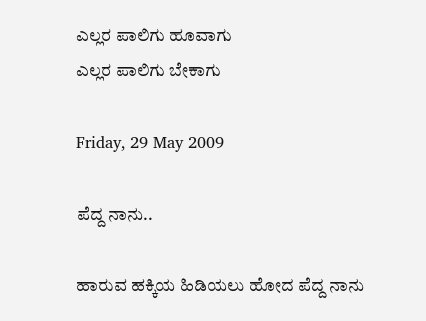ಎಲ್ಲರ ಪಾಲಿಗು ಹೂವಾಗು
ಎಲ್ಲರ ಪಾಲಿಗು ಬೇಕಾಗು

Friday, 29 May 2009

ಪೆದ್ದ ನಾನು..

ಹಾರುವ ಹಕ್ಕಿಯ ಹಿಡಿಯಲು ಹೋದ ಪೆದ್ದ ನಾನು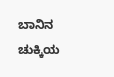ಬಾನಿನ ಚುಕ್ಕಿಯ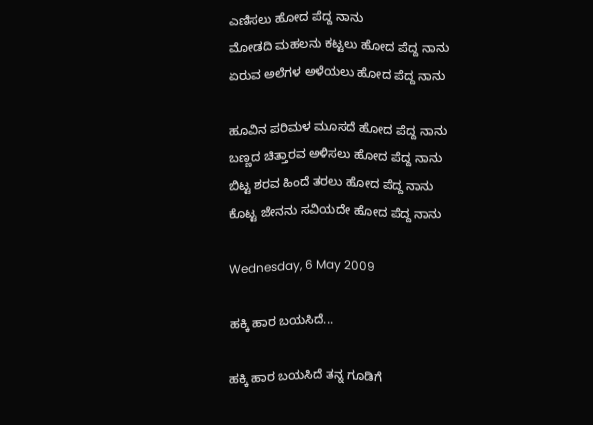ಎಣಿಸಲು ಹೋದ ಪೆದ್ದ ನಾನು
ಮೋಡದಿ ಮಹಲನು ಕಟ್ಟಲು ಹೋದ ಪೆದ್ದ ನಾನು
ಏರುವ ಅಲೆಗಳ ಅಳೆಯಲು ಹೋದ ಪೆದ್ದ ನಾನು

ಹೂವಿನ ಪರಿಮಳ ಮೂಸದೆ ಹೋದ ಪೆದ್ದ ನಾನು
ಬಣ್ಣದ ಚಿತ್ತಾರವ ಅಳಿಸಲು ಹೋದ ಪೆದ್ದ ನಾನು
ಬಿಟ್ಟ ಶರವ ಹಿಂದೆ ತರಲು ಹೋದ ಪೆದ್ದ ನಾನು
ಕೊಟ್ಟ ಜೇನನು ಸವಿಯದೇ ಹೋದ ಪೆದ್ದ ನಾನು

Wednesday, 6 May 2009

ಹಕ್ಕಿ ಹಾರ ಬಯಸಿದೆ...

ಹಕ್ಕಿ ಹಾರ ಬಯಸಿದೆ ತನ್ನ ಗೂಡಿಗೆ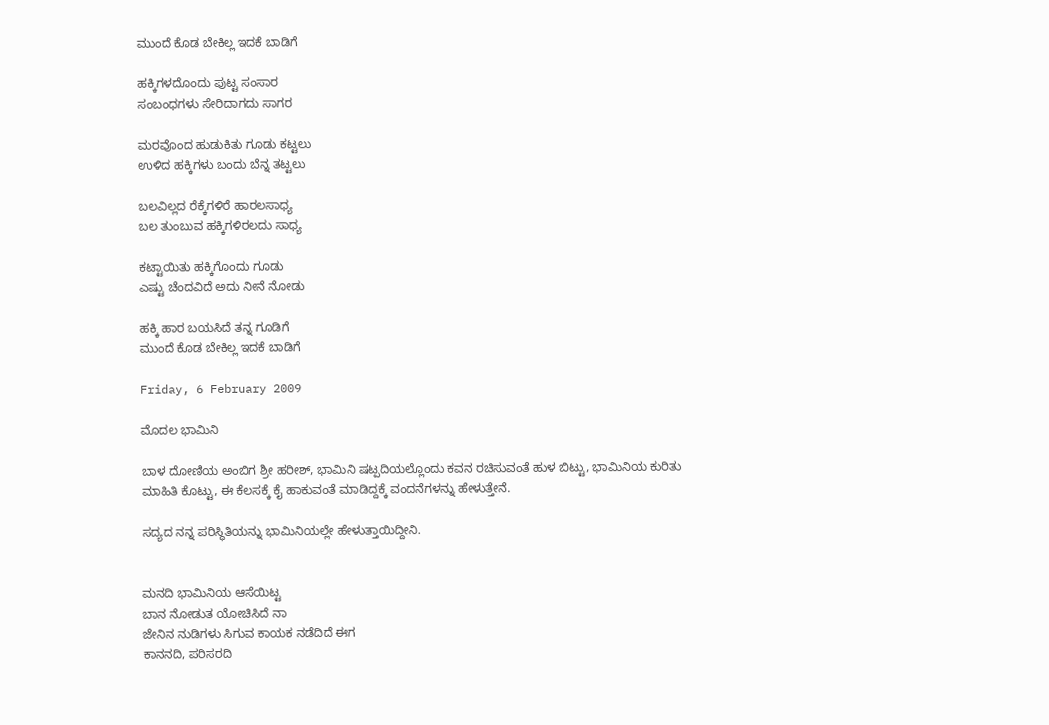ಮುಂದೆ ಕೊಡ ಬೇಕಿಲ್ಲ ಇದಕೆ ಬಾಡಿಗೆ

ಹಕ್ಕಿಗಳದೊಂದು ಪುಟ್ಟ ಸಂಸಾರ
ಸಂಬಂಧಗಳು ಸೇರಿದಾಗದು ಸಾಗರ

ಮರವೊಂದ ಹುಡುಕಿತು ಗೂಡು ಕಟ್ಟಲು
ಉಳಿದ ಹಕ್ಕಿಗಳು ಬಂದು ಬೆನ್ನ ತಟ್ಟಲು

ಬಲವಿಲ್ಲದ ರೆಕ್ಕೆಗಳಿರೆ ಹಾರಲಸಾಧ್ಯ
ಬಲ ತುಂಬುವ ಹಕ್ಕಿಗಳಿರಲದು ಸಾಧ್ಯ

ಕಟ್ಟಾಯಿತು ಹಕ್ಕಿಗೊಂದು ಗೂಡು
ಎಷ್ಟು ಚೆಂದವಿದೆ ಅದು ನೀನೆ ನೋಡು

ಹಕ್ಕಿ ಹಾರ ಬಯಸಿದೆ ತನ್ನ ಗೂಡಿಗೆ
ಮುಂದೆ ಕೊಡ ಬೇಕಿಲ್ಲ ಇದಕೆ ಬಾಡಿಗೆ

Friday, 6 February 2009

ಮೊದಲ ಭಾಮಿನಿ

ಬಾಳ ದೋಣಿಯ ಅಂಬಿಗ ಶ್ರೀ ಹರೀಶ್, ಭಾಮಿನಿ ಷಟ್ಪದಿಯಲ್ಲೊಂದು ಕವನ ರಚಿಸುವಂತೆ ಹುಳ ಬಿಟ್ಟು, ಭಾಮಿನಿಯ ಕುರಿತು ಮಾಹಿತಿ ಕೊಟ್ಟು, ಈ ಕೆಲಸಕ್ಕೆ ಕೈ ಹಾಕುವಂತೆ ಮಾಡಿದ್ದಕ್ಕೆ ವಂದನೆಗಳನ್ನು ಹೇಳುತ್ತೇನೆ.

ಸದ್ಯದ ನನ್ನ ಪರಿಸ್ಥಿತಿಯನ್ನು ಭಾಮಿನಿಯಲ್ಲೇ ಹೇಳುತ್ತಾಯಿದ್ದೀನಿ.


ಮನದಿ ಭಾಮಿನಿಯ ಆಸೆಯಿಟ್ಟ
ಬಾನ ನೋಡುತ ಯೋಚಿಸಿದೆ ನಾ
ಜೇನಿನ ನುಡಿಗಳು ಸಿಗುವ ಕಾಯಕ ನಡೆದಿದೆ ಈಗ
ಕಾನನದಿ, ಪರಿಸರದಿ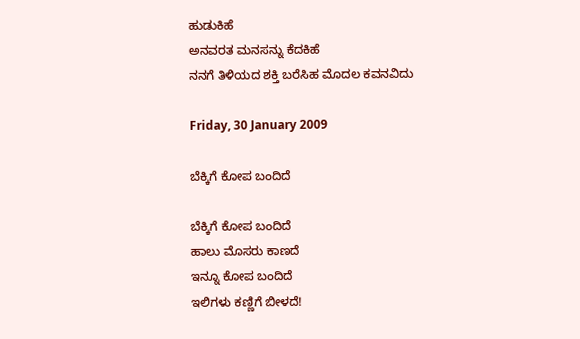ಹುಡುಕಿಹೆ
ಅನವರತ ಮನಸನ್ನು ಕೆದಕಿಹೆ
ನನಗೆ ತಿಳಿಯದ ಶಕ್ತಿ ಬರೆಸಿಹ ಮೊದಲ ಕವನವಿದು

Friday, 30 January 2009

ಬೆಕ್ಕಿಗೆ ಕೋಪ ಬಂದಿದೆ

ಬೆಕ್ಕಿಗೆ ಕೋಪ ಬಂದಿದೆ
ಹಾಲು ಮೊಸರು ಕಾಣದೆ
ಇನ್ನೂ ಕೋಪ ಬಂದಿದೆ
ಇಲಿಗಳು ಕಣ್ಣಿಗೆ ಬೀಳದೆ!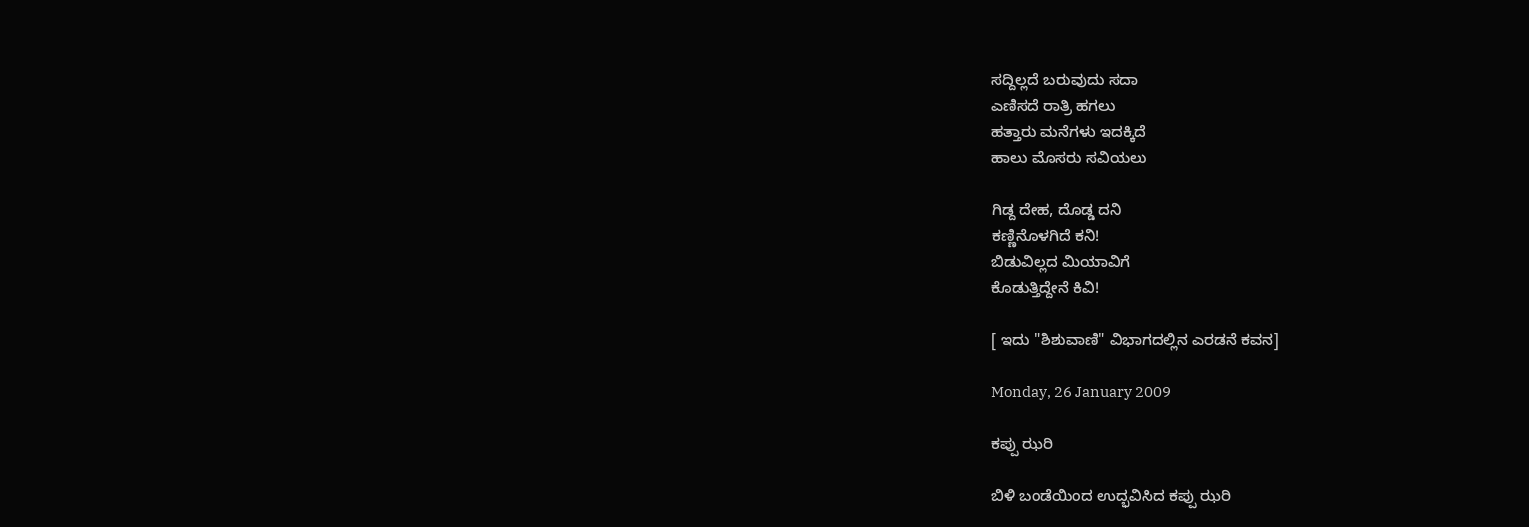ಸದ್ದಿಲ್ಲದೆ ಬರುವುದು ಸದಾ
ಎಣಿಸದೆ ರಾತ್ರಿ ಹಗಲು
ಹತ್ತಾರು ಮನೆಗಳು ಇದಕ್ಕಿದೆ
ಹಾಲು ಮೊಸರು ಸವಿಯಲು

ಗಿಡ್ದ ದೇಹ, ದೊಡ್ಡ ದನಿ
ಕಣ್ಣಿನೊಳಗಿದೆ ಕನಿ!
ಬಿಡುವಿಲ್ಲದ ಮಿಯಾವಿಗೆ
ಕೊಡುತ್ತಿದ್ದೇನೆ ಕಿವಿ!

[ ಇದು "ಶಿಶುವಾಣಿ" ವಿಭಾಗದಲ್ಲಿನ ಎರಡನೆ ಕವನ]

Monday, 26 January 2009

ಕಪ್ಪು ಝರಿ

ಬಿಳಿ ಬಂಡೆಯಿಂದ ಉದ್ಭವಿಸಿದ ಕಪ್ಪು ಝರಿ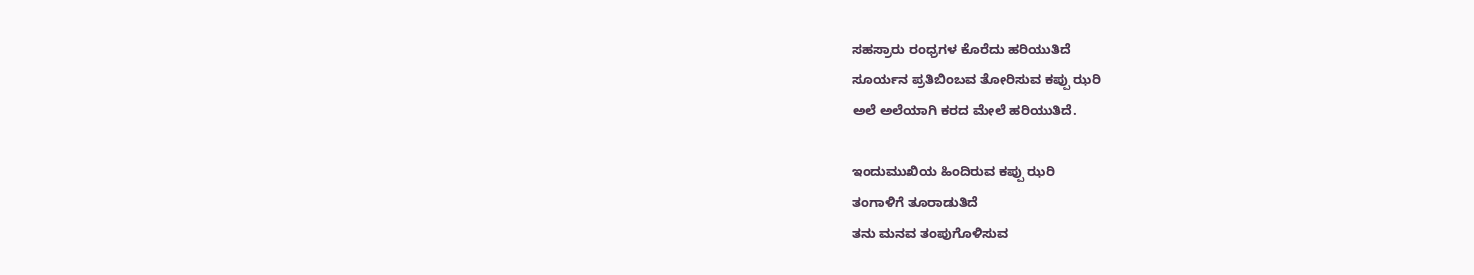ಸಹಸ್ರಾರು ರಂಧ್ರಗಳ ಕೊರೆದು ಹರಿಯುತಿದೆ
ಸೂರ್ಯನ ಪ್ರತಿಬಿಂಬವ ತೋರಿಸುವ ಕಪ್ಪು ಝರಿ
ಅಲೆ ಅಲೆಯಾಗಿ ಕರದ ಮೇಲೆ ಹರಿಯುತಿದೆ.

ಇಂದುಮುಖಿಯ ಹಿಂದಿರುವ ಕಪ್ಪು ಝರಿ
ತಂಗಾಳಿಗೆ ತೂರಾಡುತಿದೆ
ತನು ಮನವ ತಂಪುಗೊಳಿಸುವ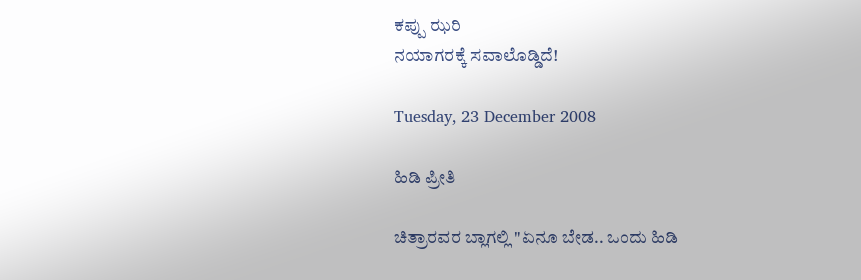ಕಪ್ಪು ಝರಿ
ನಯಾಗರಕ್ಕೆ ಸವಾಲೊಡ್ಡಿದೆ!

Tuesday, 23 December 2008

ಹಿಡಿ ಪ್ರೀತಿ

ಚಿತ್ರಾರವರ ಬ್ಲಾಗಲ್ಲಿ "ಏನೂ ಬೇಡ.. ಒಂದು ಹಿಡಿ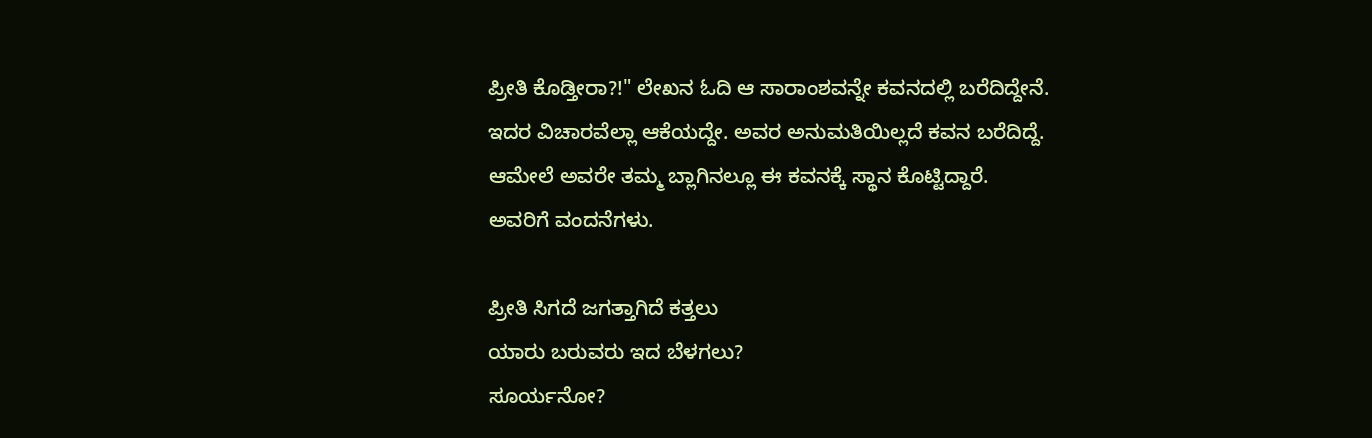ಪ್ರೀತಿ ಕೊಡ್ತೀರಾ?!" ಲೇಖನ ಓದಿ ಆ ಸಾರಾಂಶವನ್ನೇ ಕವನದಲ್ಲಿ ಬರೆದಿದ್ದೇನೆ. ಇದರ ವಿಚಾರವೆಲ್ಲಾ ಆಕೆಯದ್ದೇ. ಅವರ ಅನುಮತಿಯಿಲ್ಲದೆ ಕವನ ಬರೆದಿದ್ದೆ. ಆಮೇಲೆ ಅವರೇ ತಮ್ಮ ಬ್ಲಾಗಿನಲ್ಲೂ ಈ ಕವನಕ್ಕೆ ಸ್ಥಾನ ಕೊಟ್ಟಿದ್ದಾರೆ. ಅವರಿಗೆ ವಂದನೆಗಳು.

ಪ್ರೀತಿ ಸಿಗದೆ ಜಗತ್ತಾಗಿದೆ ಕತ್ತಲು
ಯಾರು ಬರುವರು ಇದ ಬೆಳಗಲು?
ಸೂರ್ಯನೋ?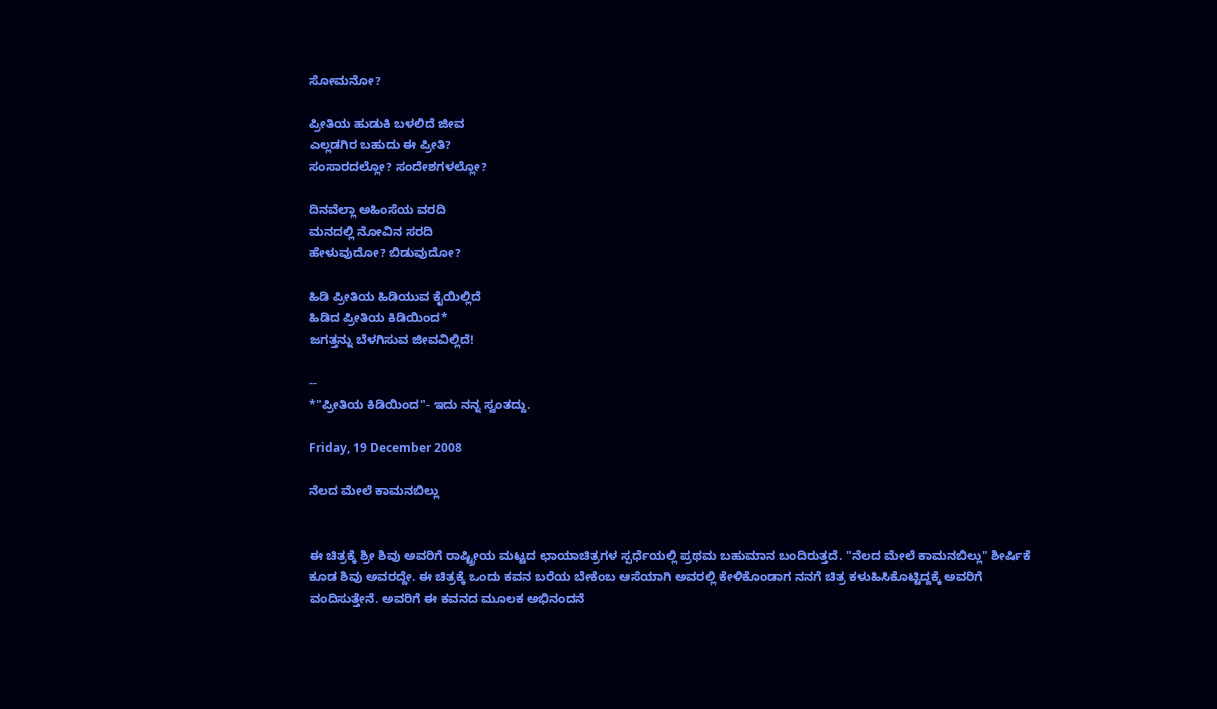ಸೋಮನೋ?

ಪ್ರೀತಿಯ ಹುಡುಕಿ ಬಳಲಿದೆ ಜೀವ
ಎಲ್ಲಡಗಿರ ಬಹುದು ಈ ಪ್ರೀತಿ?
ಸಂಸಾರದಲ್ಲೋ? ಸಂದೇಶಗಳಲ್ಲೋ?

ದಿನವೆಲ್ಲಾ ಅಹಿಂಸೆಯ ವರದಿ
ಮನದಲ್ಲಿ ನೋವಿನ ಸರದಿ
ಹೇಳುವುದೋ? ಬಿಡುವುದೋ?

ಹಿಡಿ ಪ್ರೀತಿಯ ಹಿಡಿಯುವ ಕೈಯಿಲ್ಲಿದೆ
ಹಿಡಿದ ಪ್ರೀತಿಯ ಕಿಡಿಯಿಂದ*
ಜಗತ್ತನ್ನು ಬೆಳಗಿಸುವ ಜೀವವಿಲ್ಲಿದೆ!

--
*"ಪ್ರೀತಿಯ ಕಿಡಿಯಿಂದ"- ಇದು ನನ್ನ ಸ್ವಂತದ್ದು.

Friday, 19 December 2008

ನೆಲದ ಮೇಲೆ ಕಾಮನಬಿಲ್ಲು


ಈ ಚಿತ್ರಕ್ಕೆ ಶ್ರೀ ಶಿವು ಅವರಿಗೆ ರಾಷ್ಟ್ರೀಯ ಮಟ್ಟದ ಛಾಯಾಚಿತ್ರಗಳ ಸ್ಪರ್ಧೆಯಲ್ಲಿ ಪ್ರಥಮ ಬಹುಮಾನ ಬಂದಿರುತ್ತದೆ. "ನೆಲದ ಮೇಲೆ ಕಾಮನಬಿಲ್ಲು" ಶೀರ್ಷಿಕೆ ಕೂಡ ಶಿವು ಅವರದ್ದೇ. ಈ ಚಿತ್ರಕ್ಕೆ ಒಂದು ಕವನ ಬರೆಯ ಬೇಕೆಂಬ ಆಸೆಯಾಗಿ ಅವರಲ್ಲಿ ಕೇಳಿಕೊಂಡಾಗ ನನಗೆ ಚಿತ್ರ ಕಳುಹಿಸಿಕೊಟ್ಟಿದ್ದಕ್ಕೆ ಅವರಿಗೆ ವಂದಿಸುತ್ತೇನೆ. ಅವರಿಗೆ ಈ ಕವನದ ಮೂಲಕ ಅಭಿನಂದನೆ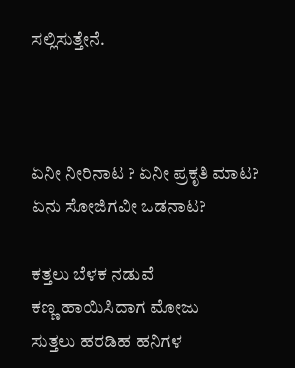ಸಲ್ಲಿಸುತ್ತೇನೆ.



ಏನೀ ನೀರಿನಾಟ ? ಏನೀ ಪ್ರಕೃತಿ ಮಾಟ?
ಏನು ಸೋಜಿಗವೀ ಒಡನಾಟ?

ಕತ್ತಲು ಬೆಳಕ ನಡುವೆ
ಕಣ್ಣ ಹಾಯಿಸಿದಾಗ ಮೋಜು
ಸುತ್ತಲು ಹರಡಿಹ ಹನಿಗಳ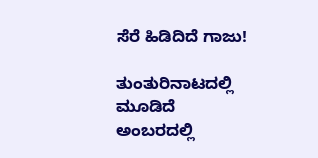ಸೆರೆ ಹಿಡಿದಿದೆ ಗಾಜು!

ತುಂತುರಿನಾಟದಲ್ಲಿ ಮೂಡಿದೆ
ಅಂಬರದಲ್ಲಿ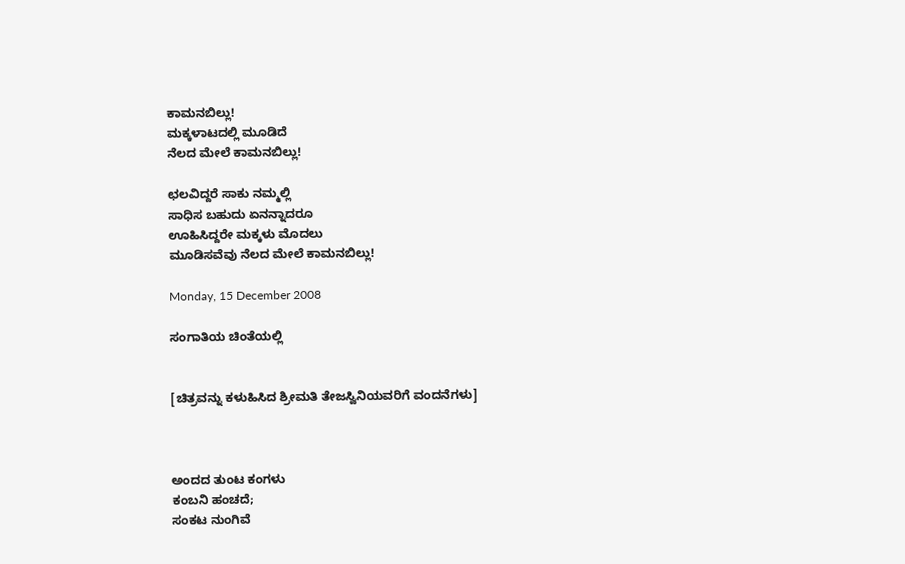ಕಾಮನಬಿಲ್ಲು!
ಮಕ್ಕಳಾಟದಲ್ಲಿ ಮೂಡಿದೆ
ನೆಲದ ಮೇಲೆ ಕಾಮನಬಿಲ್ಲು!

ಛಲವಿದ್ದರೆ ಸಾಕು ನಮ್ಮಲ್ಲಿ
ಸಾಧಿಸ ಬಹುದು ಏನನ್ನಾದರೂ
ಊಹಿಸಿದ್ದರೇ ಮಕ್ಕಳು ಮೊದಲು
ಮೂಡಿಸವೆವು ನೆಲದ ಮೇಲೆ ಕಾಮನಬಿಲ್ಲು!

Monday, 15 December 2008

ಸಂಗಾತಿಯ ಚಿಂತೆಯಲ್ಲಿ


[ಚಿತ್ರವನ್ನು ಕಳುಹಿಸಿದ ಶ್ರೀಮತಿ ತೇಜಸ್ವಿನಿಯವರಿಗೆ ವಂದನೆಗಳು]



ಅಂದದ ತುಂಟ ಕಂಗಳು
ಕಂಬನಿ ಹಂಚದೆ;
ಸಂಕಟ ನುಂಗಿವೆ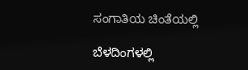ಸಂಗಾತಿಯ ಚಿಂತೆಯಲ್ಲಿ

ಬೆಳದಿಂಗಳಲ್ಲಿ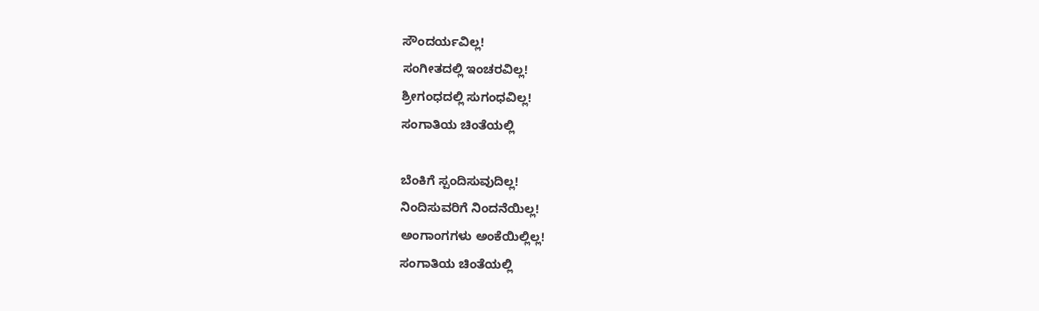ಸೌಂದರ್ಯವಿಲ್ಲ!
ಸಂಗೀತದಲ್ಲಿ ಇಂಚರವಿಲ್ಲ!
ಶ್ರೀಗಂಧದಲ್ಲಿ ಸುಗಂಧವಿಲ್ಲ!
ಸಂಗಾತಿಯ ಚಿಂತೆಯಲ್ಲಿ

ಬೆಂಕಿಗೆ ಸ್ಪಂದಿಸುವುದಿಲ್ಲ!
ನಿಂದಿಸುವರಿಗೆ ನಿಂದನೆಯಿಲ್ಲ!
ಅಂಗಾಂಗಗಳು ಅಂಕೆಯಿಲ್ಲಿಲ್ಲ!
ಸಂಗಾತಿಯ ಚಿಂತೆಯಲ್ಲಿ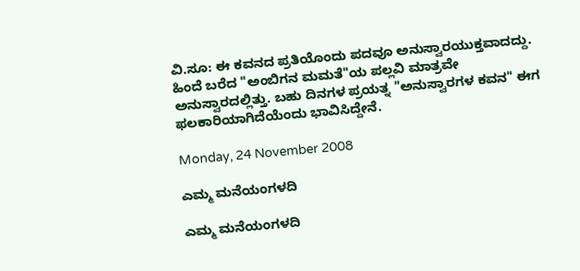ವಿ.ಸೂ: ಈ ಕವನದ ಪ್ರತಿಯೊಂದು ಪದವೂ ಅನುಸ್ವಾರಯುಕ್ತವಾದದ್ದು. ಹಿಂದೆ ಬರೆದ "ಅಂಬಿಗನ ಮಮತೆ"ಯ ಪಲ್ಲವಿ ಮಾತ್ರವೇ ಅನುಸ್ವಾರದಲ್ಲಿತ್ತು. ಬಹು ದಿನಗಳ ಪ್ರಯತ್ನ "ಅನುಸ್ವಾರಗಳ ಕವನ" ಈಗ ಫಲಕಾರಿಯಾಗಿದೆಯೆಂದು ಭಾವಿಸಿದ್ದೇನೆ.

Monday, 24 November 2008

ಎಮ್ಮ ಮನೆಯಂಗಳದಿ

ಎಮ್ಮ ಮನೆಯಂಗಳದಿ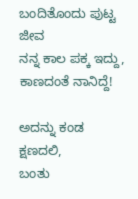ಬಂದಿತೊಂದು ಪುಟ್ಟ ಜೀವ
ನನ್ನ ಕಾಲ ಪಕ್ಕ ಇದ್ದು,
ಕಾಣದಂತೆ ನಾನಿದ್ದೆ!

ಅದನ್ನು ಕಂಡ ಕ್ಷಣದಲಿ,
ಬಂತು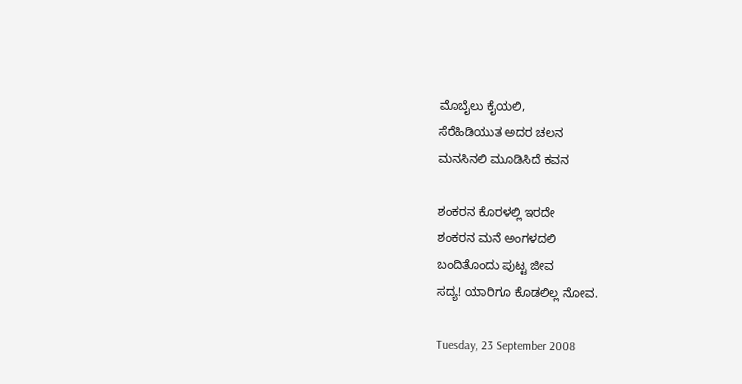ಮೊಬೈಲು ಕೈಯಲಿ,
ಸೆರೆಹಿಡಿಯುತ ಅದರ ಚಲನ
ಮನಸಿನಲಿ ಮೂಡಿಸಿದೆ ಕವನ

ಶಂಕರನ ಕೊರಳಲ್ಲಿ ಇರದೇ
ಶಂಕರನ ಮನೆ ಅಂಗಳದಲಿ
ಬಂದಿತೊಂದು ಪುಟ್ಟ ಜೀವ
ಸದ್ಯ! ಯಾರಿಗೂ ಕೊಡಲಿಲ್ಲ ನೋವ.

Tuesday, 23 September 2008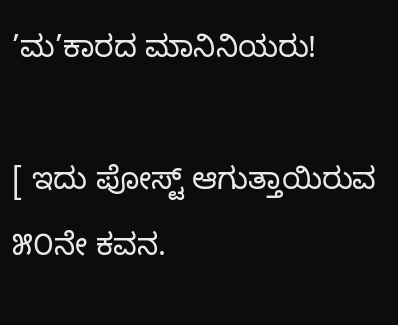’ಮ’ಕಾರದ ಮಾನಿನಿಯರು!

[ ಇದು ಪೋಸ್ಟ್ ಆಗುತ್ತಾಯಿರುವ ೫೦ನೇ ಕವನ.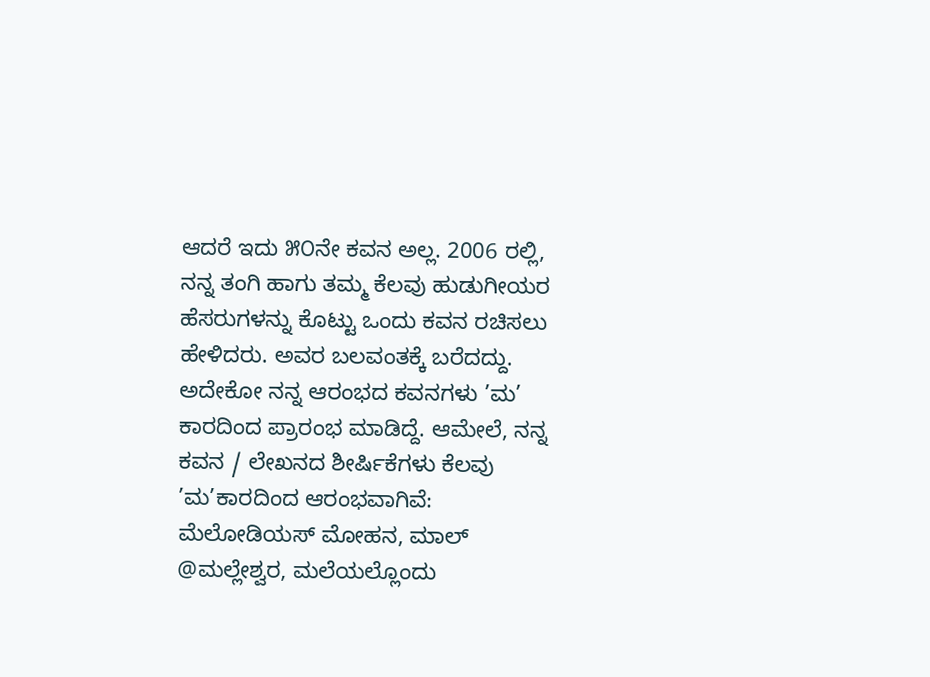ಆದರೆ ಇದು ೫೦ನೇ ಕವನ ಅಲ್ಲ. 2006 ರಲ್ಲಿ, ನನ್ನ ತಂಗಿ ಹಾಗು ತಮ್ಮ ಕೆಲವು ಹುಡುಗೀಯರ ಹೆಸರುಗಳನ್ನು ಕೊಟ್ಟು ಒಂದು ಕವನ ರಚಿಸಲು ಹೇಳಿದರು. ಅವರ ಬಲವಂತಕ್ಕೆ ಬರೆದದ್ದು. ಅದೇಕೋ ನನ್ನ ಆರಂಭದ ಕವನಗಳು ’ಮ’ ಕಾರದಿಂದ ಪ್ರಾರಂಭ ಮಾಡಿದ್ದೆ. ಆಮೇಲೆ, ನನ್ನ ಕವನ / ಲೇಖನದ ಶೀರ್ಷಿಕೆಗಳು ಕೆಲವು ’ಮ’ಕಾರದಿಂದ ಆರಂಭವಾಗಿವೆ: ಮೆಲೋಡಿಯಸ್ ಮೋಹನ, ಮಾಲ್ @ಮಲ್ಲೇಶ್ವರ, ಮಲೆಯಲ್ಲೊಂದು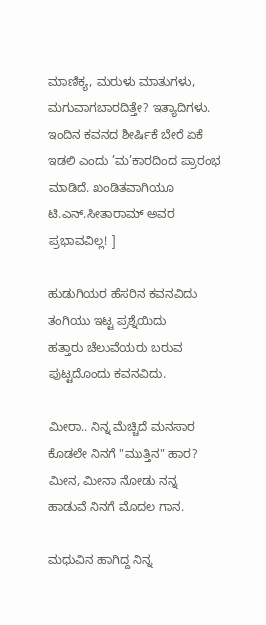ಮಾಣಿಕ್ಯ, ಮರುಳು ಮಾತುಗಳು, ಮಗುವಾಗಬಾರದಿತ್ತೇ? ಇತ್ಯಾದಿಗಳು. ಇಂದಿನ ಕವನದ ಶೀರ್ಷಿಕೆ ಬೇರೆ ಏಕೆ ಇಡಲಿ ಎಂದು ’ಮ’ಕಾರದಿಂದ ಪ್ರಾರಂಭ ಮಾಡಿದೆ. ಖಂಡಿತವಾಗಿಯೂ ಟಿ.ಎನ್.ಸೀತಾರಾಮ್ ಅವರ ಪ್ರಭಾವವಿಲ್ಲ! ]

ಹುಡುಗಿಯರ ಹೆಸರಿನ ಕವನವಿದು
ತಂಗಿಯು ಇಟ್ಟ ಪ್ರಶ್ನೆಯಿದು
ಹತ್ತಾರು ಚೆಲುವೆಯರು ಬರುವ
ಪುಟ್ಟದೊಂದು ಕವನವಿದು.

ಮೀರಾ.. ನಿನ್ನ ಮೆಚ್ಚಿದೆ ಮನಸಾರ
ಕೊಡಲೇ ನಿನಗೆ "ಮುತ್ತಿನ" ಹಾರ?
ಮೀನ, ಮೀನಾ ನೋಡು ನನ್ನ
ಹಾಡುವೆ ನಿನಗೆ ಮೊದಲ ಗಾನ.

ಮಧುವಿನ ಹಾಗಿದ್ದ ನಿನ್ನ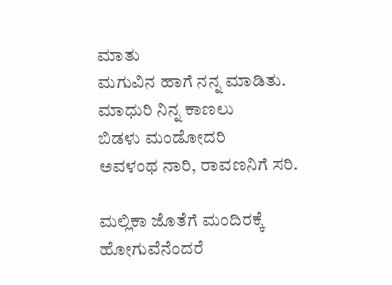ಮಾತು
ಮಗುವಿನ ಹಾಗೆ ನನ್ನ ಮಾಡಿತು.
ಮಾಧುರಿ ನಿನ್ನ ಕಾಣಲು
ಬಿಡಳು ಮಂಡೋದರಿ
ಅವಳಂಥ ನಾರಿ, ರಾವಣನಿಗೆ ಸರಿ.

ಮಲ್ಲಿಕಾ ಜೊತೆಗೆ ಮಂದಿರಕ್ಕೆ ಹೋಗುವೆನೆಂದರೆ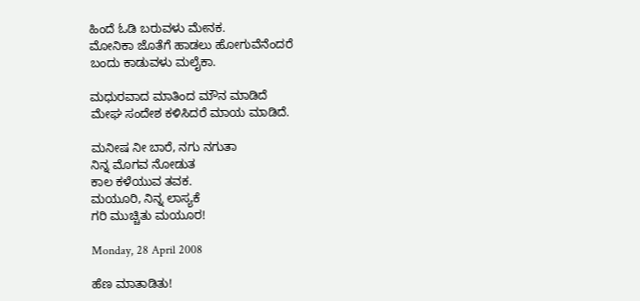ಹಿಂದೆ ಓಡಿ ಬರುವಳು ಮೇನಕ.
ಮೋನಿಕಾ ಜೊತೆಗೆ ಹಾಡಲು ಹೋಗುವೆನೆಂದರೆ
ಬಂದು ಕಾಡುವಳು ಮಲೈಕಾ.

ಮಧುರವಾದ ಮಾತಿಂದ ಮೌನ ಮಾಡಿದೆ
ಮೇಘ ಸಂದೇಶ ಕಳಿಸಿದರೆ ಮಾಯ ಮಾಡಿದೆ.

ಮನೀಷ ನೀ ಬಾರೆ, ನಗು ನಗುತಾ
ನಿನ್ನ ಮೊಗವ ನೋಡುತ
ಕಾಲ ಕಳೆಯುವ ತವಕ.
ಮಯೂರಿ, ನಿನ್ನ ಲಾಸ್ಯಕೆ
ಗರಿ ಮುಚ್ಚಿತು ಮಯೂರ!

Monday, 28 April 2008

ಹೆಣ ಮಾತಾಡಿತು!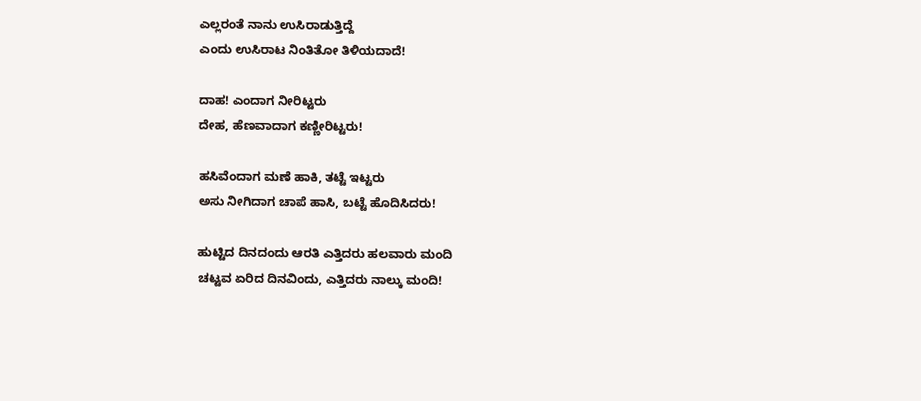ಎಲ್ಲರಂತೆ ನಾನು ಉಸಿರಾಡುತ್ತಿದ್ದೆ
ಎಂದು ಉಸಿರಾಟ ನಿಂತಿತೋ ತಿಳಿಯದಾದೆ!

ದಾಹ! ಎಂದಾಗ ನೀರಿಟ್ಟರು
ದೇಹ, ಹೆಣವಾದಾಗ ಕಣ್ಣೀರಿಟ್ಟರು!

ಹಸಿವೆಂದಾಗ ಮಣೆ ಹಾಕಿ, ತಟ್ಟೆ ಇಟ್ಟರು
ಅಸು ನೀಗಿದಾಗ ಚಾಪೆ ಹಾಸಿ, ಬಟ್ಟೆ ಹೊದಿಸಿದರು!

ಹುಟ್ಟಿದ ದಿನದಂದು ಆರತಿ ಎತ್ತಿದರು ಹಲವಾರು ಮಂದಿ
ಚಟ್ಟವ ಏರಿದ ದಿನವಿಂದು, ಎತ್ತಿದರು ನಾಲ್ಕು ಮಂದಿ!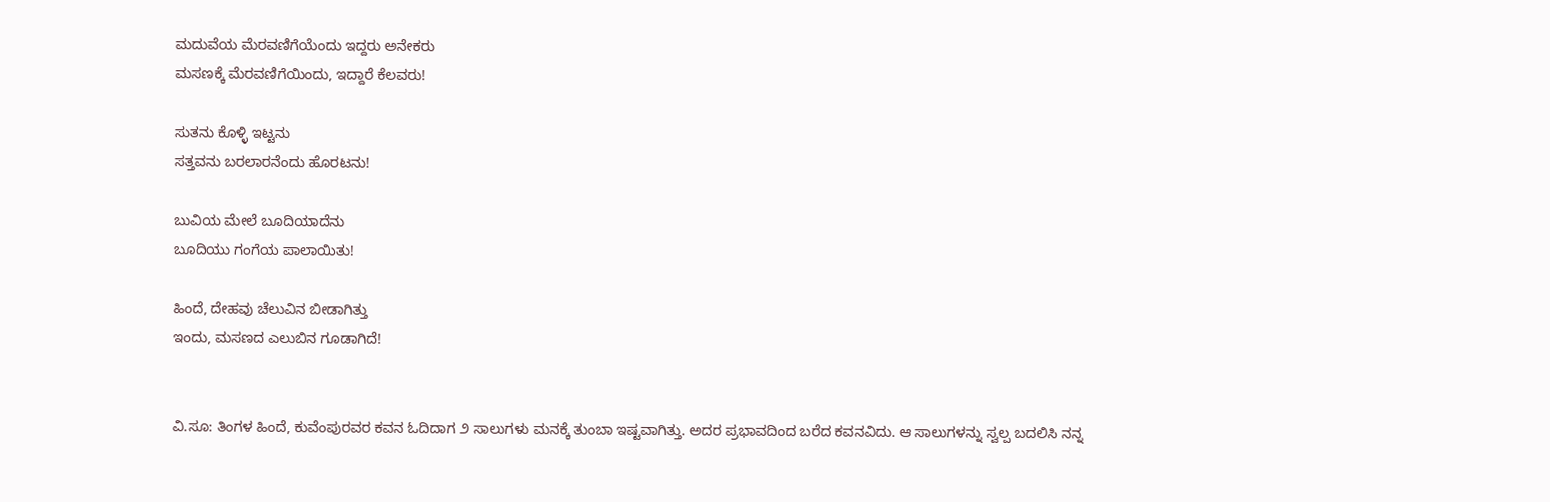ಮದುವೆಯ ಮೆರವಣಿಗೆಯೆಂದು ಇದ್ದರು ಅನೇಕರು
ಮಸಣಕ್ಕೆ ಮೆರವಣಿಗೆಯಿಂದು, ಇದ್ದಾರೆ ಕೆಲವರು!

ಸುತನು ಕೊಳ್ಳಿ ಇಟ್ಟನು
ಸತ್ತವನು ಬರಲಾರನೆಂದು ಹೊರಟನು!

ಬುವಿಯ ಮೇಲೆ ಬೂದಿಯಾದೆನು
ಬೂದಿಯು ಗಂಗೆಯ ಪಾಲಾಯಿತು!

ಹಿಂದೆ, ದೇಹವು ಚೆಲುವಿನ ಬೀಡಾಗಿತ್ತು
ಇಂದು, ಮಸಣದ ಎಲುಬಿನ ಗೂಡಾಗಿದೆ!


ವಿ.ಸೂ: ತಿಂಗಳ ಹಿಂದೆ, ಕುವೆಂಪುರವರ ಕವನ ಓದಿದಾಗ ೨ ಸಾಲುಗಳು ಮನಕ್ಕೆ ತುಂಬಾ ಇಷ್ಟವಾಗಿತ್ತು. ಅದರ ಪ್ರಭಾವದಿಂದ ಬರೆದ ಕವನವಿದು. ಆ ಸಾಲುಗಳನ್ನು ಸ್ವಲ್ಪ ಬದಲಿಸಿ ನನ್ನ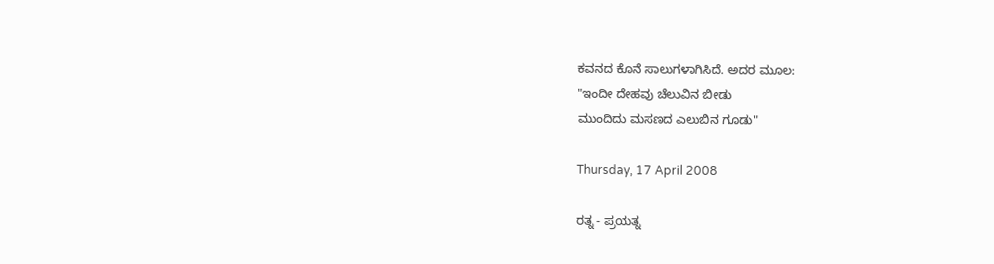ಕವನದ ಕೊನೆ ಸಾಲುಗಳಾಗಿಸಿದೆ. ಅದರ ಮೂಲ:
"ಇಂದೀ ದೇಹವು ಚೆಲುವಿನ ಬೀಡು
ಮುಂದಿದು ಮಸಣದ ಎಲುಬಿನ ಗೂಡು"

Thursday, 17 April 2008

ರತ್ನ - ಪ್ರಯತ್ನ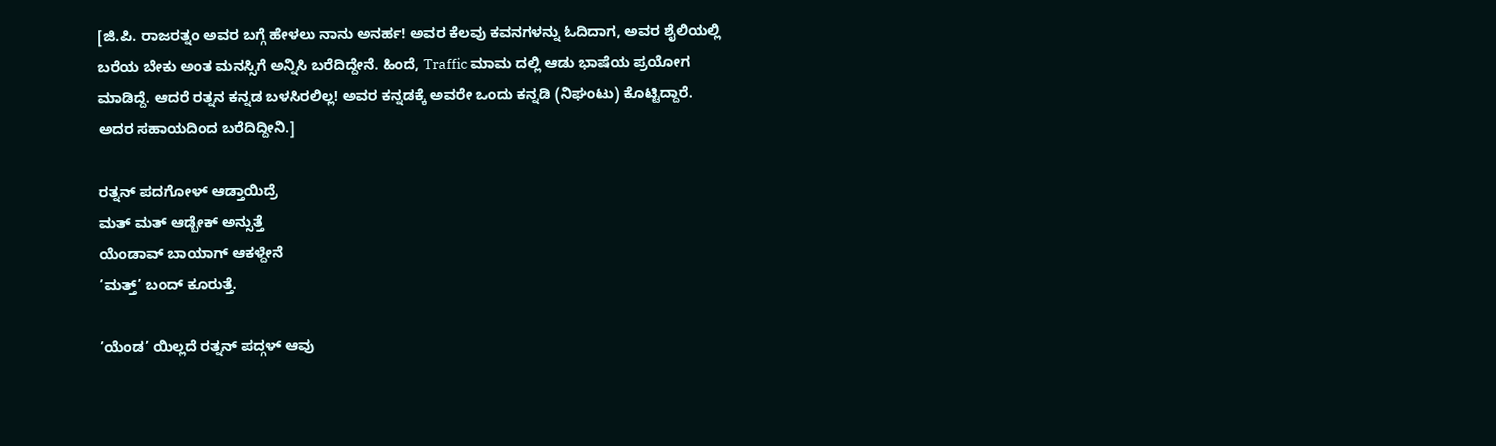[ಜಿ.ಪಿ. ರಾಜರತ್ನಂ ಅವರ ಬಗ್ಗೆ ಹೇಳಲು ನಾನು ಅನರ್ಹ! ಅವರ ಕೆಲವು ಕವನಗಳನ್ನು ಓದಿದಾಗ, ಅವರ ಶೈಲಿಯಲ್ಲಿ ಬರೆಯ ಬೇಕು ಅಂತ ಮನಸ್ಸಿಗೆ ಅನ್ನಿಸಿ ಬರೆದಿದ್ದೇನೆ. ಹಿಂದೆ, Traffic ಮಾಮ ದಲ್ಲಿ ಆಡು ಭಾಷೆಯ ಪ್ರಯೋಗ ಮಾಡಿದ್ದೆ. ಆದರೆ ರತ್ನನ ಕನ್ನಡ ಬಳಸಿರಲಿಲ್ಲ! ಅವರ ಕನ್ನಡಕ್ಕೆ ಅವರೇ ಒಂದು ಕನ್ನಡಿ (ನಿಘಂಟು) ಕೊಟ್ಟಿದ್ದಾರೆ. ಅದರ ಸಹಾಯದಿಂದ ಬರೆದಿದ್ದೀನಿ.]

ರತ್ನನ್ ಪದಗೋಳ್ ಆಡ್ತಾಯಿದ್ರೆ
ಮತ್ ಮತ್ ಆಡ್ಬೇಕ್ ಅನ್ಸುತ್ತೆ
ಯೆಂಡಾವ್ ಬಾಯಾಗ್ ಆಕಳ್ದೇನೆ
’ಮತ್ತ್’ ಬಂದ್ ಕೂರುತ್ತೆ.

’ಯೆಂಡ’ ಯಿಲ್ಲದೆ ರತ್ನನ್ ಪದ್ಗಳ್ ಆವು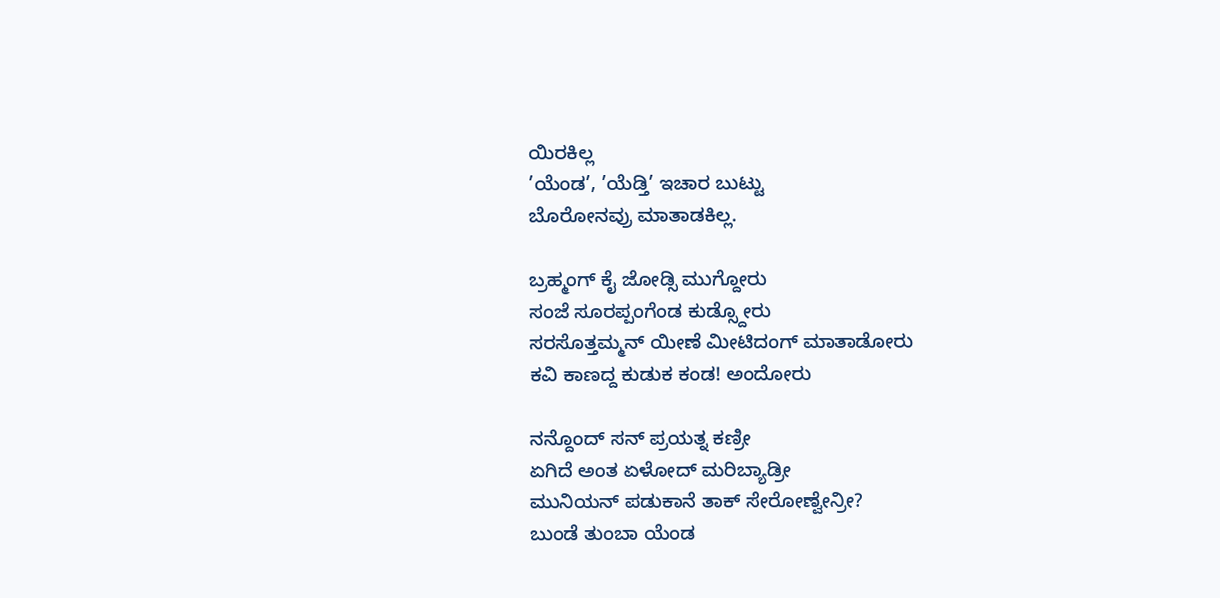ಯಿರಕಿಲ್ಲ
’ಯೆಂಡ’, ’ಯೆಡ್ತಿ’ ಇಚಾರ ಬುಟ್ಟು
ಬೊರೋನವ್ರು ಮಾತಾಡಕಿಲ್ಲ.

ಬ್ರಹ್ಮಂಗ್ ಕೈ ಜೋಡ್ಸಿ ಮುಗ್ದೋರು
ಸಂಜೆ ಸೂರಪ್ಪಂಗೆಂಡ ಕುಡ್ಸ್ದೋರು
ಸರಸೊತ್ತಮ್ಮನ್ ಯೀಣೆ ಮೀಟಿದಂಗ್ ಮಾತಾಡೋರು
ಕವಿ ಕಾಣದ್ದ ಕುಡುಕ ಕಂಡ! ಅಂದೋರು

ನನ್ದೊಂದ್ ಸನ್ ಪ್ರಯತ್ನ ಕಣ್ರೀ
ಏಗಿದೆ ಅಂತ ಏಳೋದ್ ಮರಿಬ್ಯಾಡ್ರೀ
ಮುನಿಯನ್ ಪಡುಕಾನೆ ತಾಕ್ ಸೇರೋಣ್ವೇನ್ರೀ?
ಬುಂಡೆ ತುಂಬಾ ಯೆಂಡ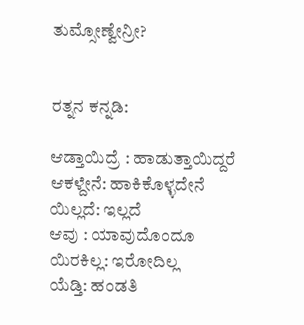ತುಮ್ಸೋಣ್ವೇನ್ರೀ?


ರತ್ನನ ಕನ್ನಡಿ:

ಆಡ್ತಾಯಿದ್ರೆ : ಹಾಡುತ್ತಾಯಿದ್ದರೆ
ಆಕಳ್ದೇನೆ: ಹಾಕಿಕೊಳ್ಳದೇನೆ
ಯಿಲ್ಲದೆ: ಇಲ್ಲದೆ
ಆವು : ಯಾವುದೊಂದೂ
ಯಿರಕಿಲ್ಲ: ಇರೋದಿಲ್ಲ
ಯೆಡ್ತಿ: ಹಂಡತಿ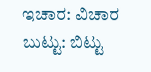ಇಚಾರ: ವಿಚಾರ
ಬುಟ್ಟು: ಬಿಟ್ಟು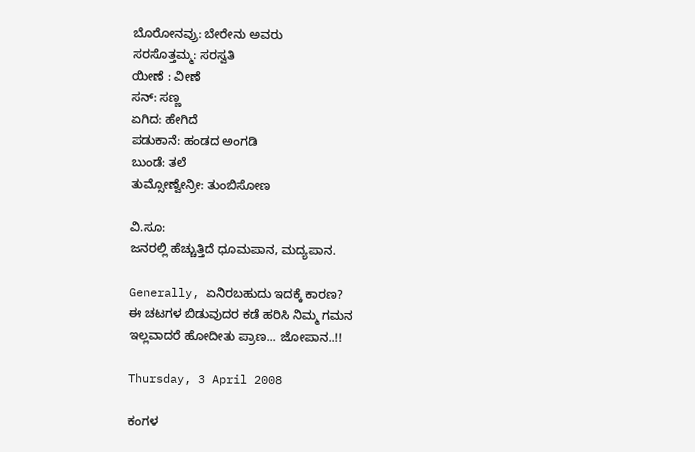ಬೊರೋನವ್ರು: ಬೇರೇನು ಅವರು
ಸರಸೊತ್ತಮ್ಮ: ಸರಸ್ವತಿ
ಯೀಣೆ : ವೀಣೆ
ಸನ್: ಸಣ್ಣ
ಏಗಿದ: ಹೇಗಿದೆ
ಪಡುಕಾನೆ: ಹಂಡದ ಅಂಗಡಿ
ಬುಂಡೆ: ತಲೆ
ತುಮ್ಸೋಣ್ವೇನ್ರೀ: ತುಂಬಿಸೋಣ

ವಿ.ಸೂ:
ಜನರಲ್ಲಿ ಹೆಚ್ಚುತ್ತಿದೆ ಧೂಮಪಾನ, ಮದ್ಯಪಾನ.

Generally, ಏನಿರಬಹುದು ಇದಕ್ಕೆ ಕಾರಣ?
ಈ ಚಟಗಳ ಬಿಡುವುದರ ಕಡೆ ಹರಿಸಿ ನಿಮ್ಮ ಗಮನ
ಇಲ್ಲವಾದರೆ ಹೋದೀತು ಪ್ರಾಣ... ಜೋಪಾನ..!!

Thursday, 3 April 2008

ಕಂಗಳ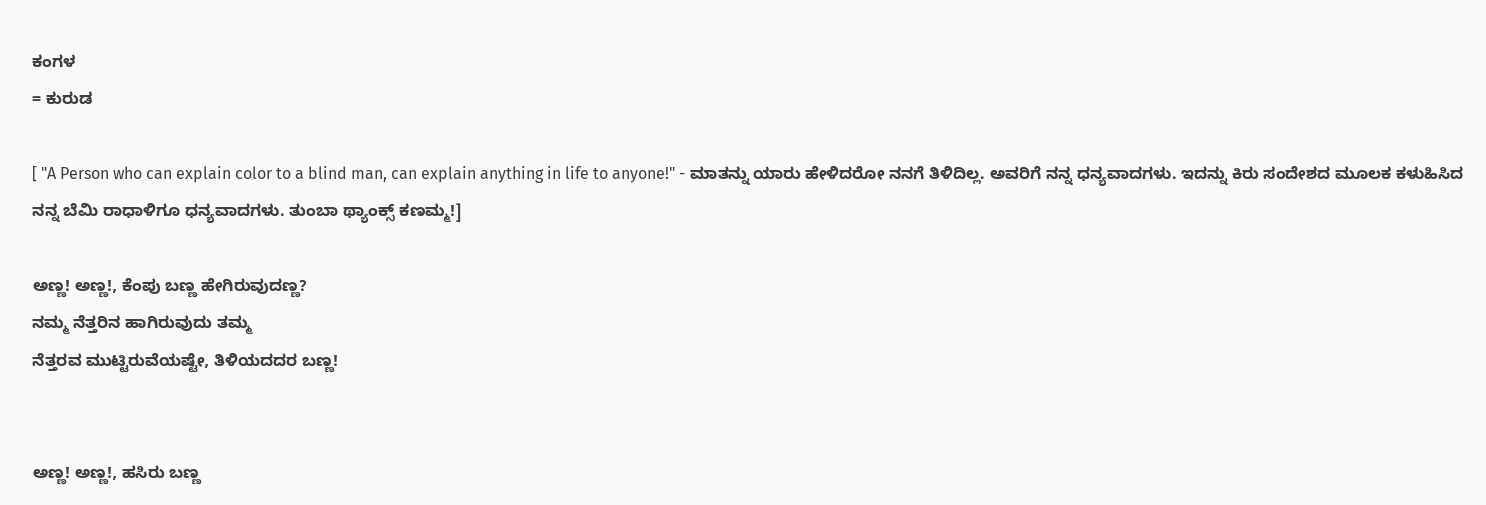ಕಂಗಳ
= ಕುರುಡ

[ "A Person who can explain color to a blind man, can explain anything in life to anyone!" - ಮಾತನ್ನು ಯಾರು ಹೇಳಿದರೋ ನನಗೆ ತಿಳಿದಿಲ್ಲ. ಅವರಿಗೆ ನನ್ನ ಧನ್ಯವಾದಗಳು. ಇದನ್ನು ಕಿರು ಸಂದೇಶದ ಮೂಲಕ ಕಳುಹಿಸಿದ ನನ್ನ ಬೆಮಿ ರಾಧಾಳಿಗೂ ಧನ್ಯವಾದಗಳು. ತುಂಬಾ ಥ್ಯಾಂಕ್ಸ್ ಕಣಮ್ಮ!]

ಅಣ್ಣ! ಅಣ್ಣ!, ಕೆಂಪು ಬಣ್ಣ ಹೇಗಿರುವುದಣ್ಣ?
ನಮ್ಮ ನೆತ್ತರಿನ ಹಾಗಿರುವುದು ತಮ್ಮ
ನೆತ್ತರವ ಮುಟ್ಟಿರುವೆಯಷ್ಟೇ, ತಿಳಿಯದದರ ಬಣ್ಣ!


ಅಣ್ಣ! ಅಣ್ಣ!, ಹಸಿರು ಬಣ್ಣ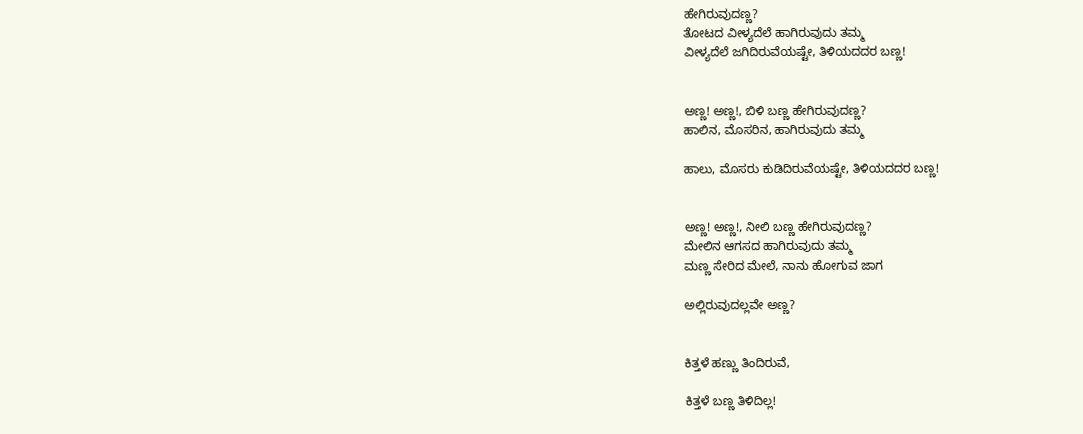ಹೇಗಿರುವುದಣ್ಣ?
ತೋಟದ ವೀಳ್ಯದೆಲೆ ಹಾಗಿರುವುದು ತಮ್ಮ
ವೀಳ್ಯದೆಲೆ ಜಗಿದಿರುವೆಯಷ್ಟೇ, ತಿಳಿಯದದರ ಬಣ್ಣ!


ಅಣ್ಣ! ಅಣ್ಣ!, ಬಿಳಿ ಬಣ್ಣ ಹೇಗಿರುವುದಣ್ಣ?
ಹಾಲಿನ, ಮೊಸರಿನ, ಹಾಗಿರುವುದು ತಮ್ಮ

ಹಾಲು, ಮೊಸರು ಕುಡಿದಿರುವೆಯಷ್ಟೇ, ತಿಳಿಯದದರ ಬಣ್ಣ!


ಅಣ್ಣ! ಅಣ್ಣ!, ನೀಲಿ ಬಣ್ಣ ಹೇಗಿರುವುದಣ್ಣ?
ಮೇಲಿನ ಆಗಸದ ಹಾಗಿರುವುದು ತಮ್ಮ
ಮಣ್ಣ ಸೇರಿದ ಮೇಲೆ, ನಾನು ಹೋಗುವ ಜಾಗ

ಅಲ್ಲಿರುವುದಲ್ಲವೇ ಅಣ್ಣ?


ಕಿತ್ತಳೆ ಹಣ್ಣು ತಿಂದಿರುವೆ,

ಕಿತ್ತಳೆ ಬಣ್ಣ ತಿಳಿದಿಲ್ಲ!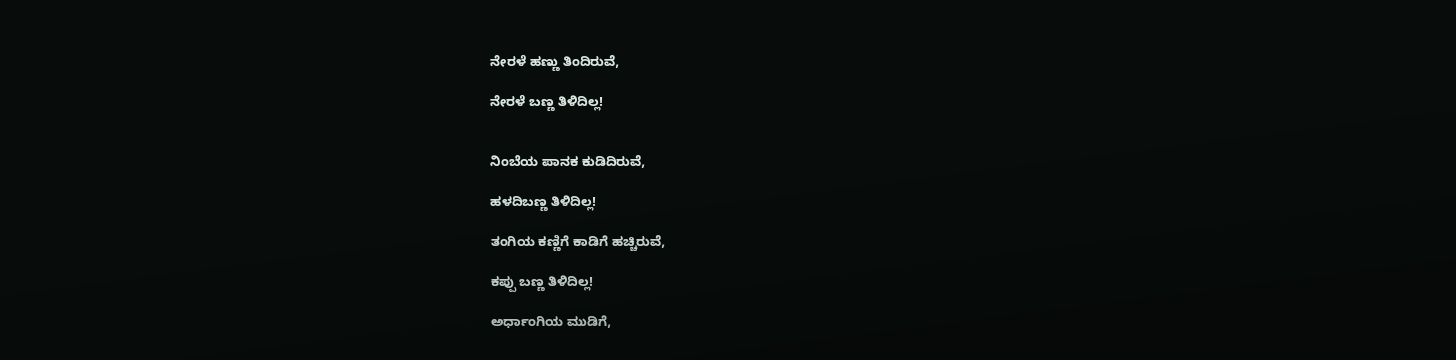ನೇರಳೆ ಹಣ್ಣು ತಿಂದಿರುವೆ,

ನೇರಳೆ ಬಣ್ಣ ತಿಳಿದಿಲ್ಲ!


ನಿಂಬೆಯ ಪಾನಕ ಕುಡಿದಿರುವೆ,

ಹಳದಿಬಣ್ಣ ತಿಳಿದಿಲ್ಲ!

ತಂಗಿಯ ಕಣ್ಣಿಗೆ ಕಾಡಿಗೆ ಹಚ್ಚಿರುವೆ,

ಕಪ್ಪು ಬಣ್ಣ ತಿಳಿದಿಲ್ಲ!

ಅರ್ಧಾಂಗಿಯ ಮುಡಿಗೆ,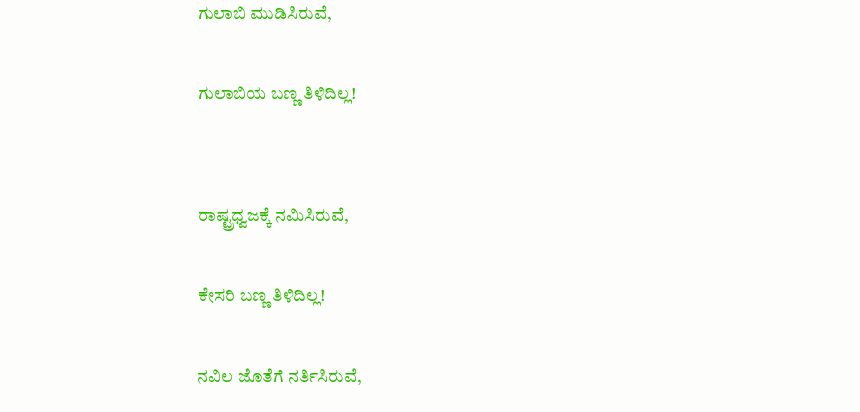ಗುಲಾಬಿ ಮುಡಿಸಿರುವೆ,

ಗುಲಾಬಿಯ ಬಣ್ಣ ತಿಳಿದಿಲ್ಲ!


ರಾಷ್ಟ್ರಧ್ವಜಕ್ಕೆ ನಮಿಸಿರುವೆ,

ಕೇಸರಿ ಬಣ್ಣ ತಿಳಿದಿಲ್ಲ!

ನವಿಲ ಜೊತೆಗೆ ನರ್ತಿಸಿರುವೆ,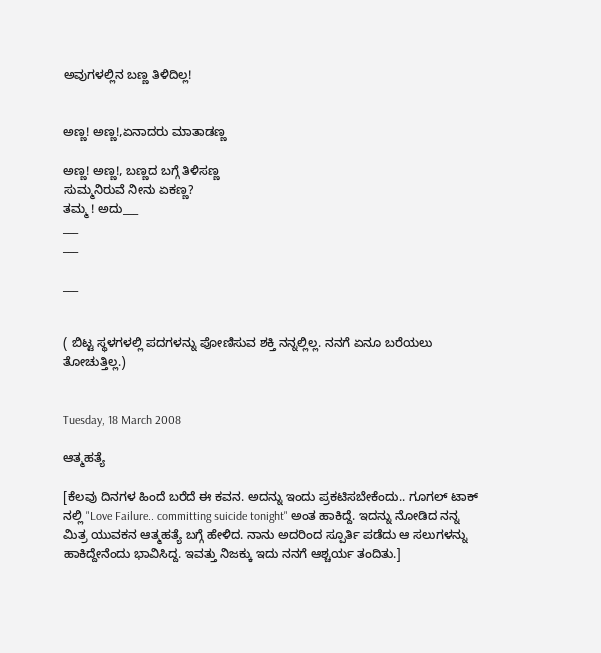ಅವುಗಳಲ್ಲಿನ ಬಣ್ಣ ತಿಳಿದಿಲ್ಲ!


ಅಣ್ಣ! ಅಣ್ಣ!,ಏನಾದರು ಮಾತಾಡಣ್ಣ

ಅಣ್ಣ! ಅಣ್ಣ!, ಬಣ್ಣದ ಬಗ್ಗೆ ತಿಳಿಸಣ್ಣ
ಸುಮ್ಮನಿರುವೆ ನೀನು ಏಕಣ್ಣ?
ತಮ್ಮ ! ಅದು___
___
___

___


( ಬಿಟ್ಟ ಸ್ಥಳಗಳಲ್ಲಿ ಪದಗಳನ್ನು ಪೋಣಿಸುವ ಶಕ್ತಿ ನನ್ನಲ್ಲಿಲ್ಲ. ನನಗೆ ಏನೂ ಬರೆಯಲು ತೋಚುತ್ತಿಲ್ಲ.)


Tuesday, 18 March 2008

ಆತ್ಮಹತ್ಯೆ

[ಕೆಲವು ದಿನಗಳ ಹಿಂದೆ ಬರೆದೆ ಈ ಕವನ. ಅದನ್ನು ಇಂದು ಪ್ರಕಟಿಸಬೇಕೆಂದು.. ಗೂಗಲ್ ಟಾಕ್ ನಲ್ಲಿ "Love Failure.. committing suicide tonight" ಅಂತ ಹಾಕಿದ್ದೆ. ಇದನ್ನು ನೋಡಿದ ನನ್ನ ಮಿತ್ರ ಯುವಕನ ಆತ್ಮಹತ್ಯೆ ಬಗ್ಗೆ ಹೇಳಿದ. ನಾನು ಅದರಿಂದ ಸ್ಪೂರ್ತಿ ಪಡೆದು ಆ ಸಲುಗಳನ್ನು ಹಾಕಿದ್ದೇನೆಂದು ಭಾವಿಸಿದ್ದ. ಇವತ್ತು ನಿಜಕ್ಕು ಇದು ನನಗೆ ಆಶ್ಚರ್ಯ ತಂದಿತು.]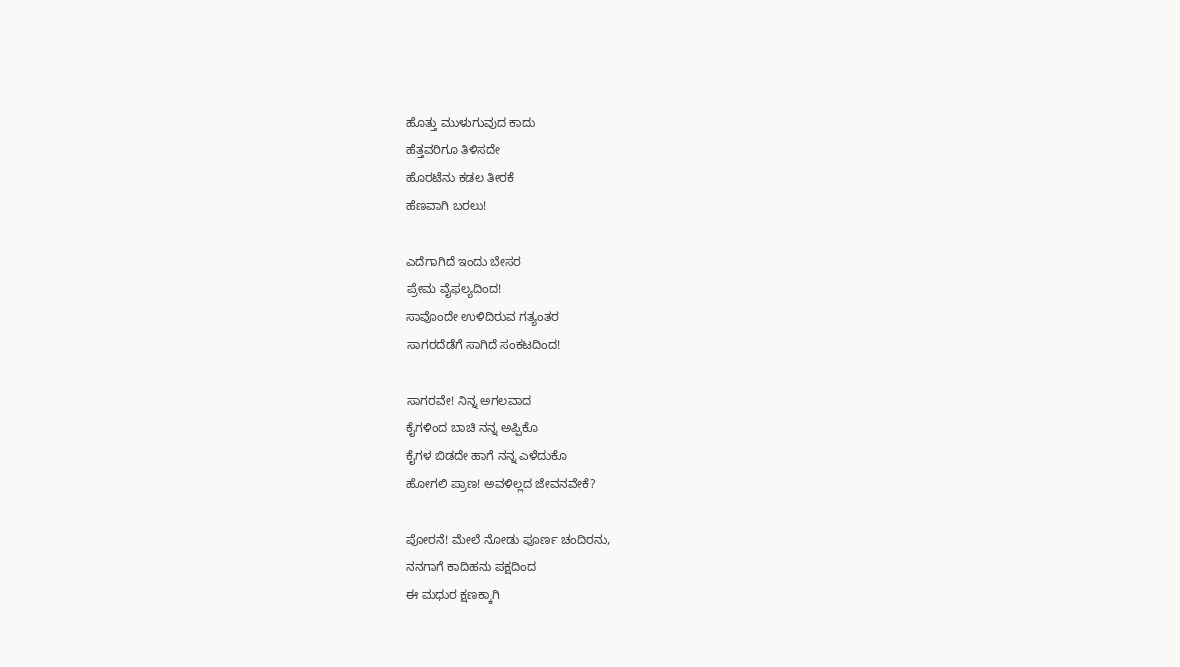ಹೊತ್ತು ಮುಳುಗುವುದ ಕಾದು
ಹೆತ್ತವರಿಗೂ ತಿಳಿಸದೇ
ಹೊರಟೆನು ಕಡಲ ತೀರಕೆ
ಹೆಣವಾಗಿ ಬರಲು!

ಎದೆಗಾಗಿದೆ ಇಂದು ಬೇಸರ
ಪ್ರೇಮ ವೈಫಲ್ಯದಿಂದ!
ಸಾವೊಂದೇ ಉಳಿದಿರುವ ಗತ್ಯಂತರ
ಸಾಗರದೆಡೆಗೆ ಸಾಗಿದೆ ಸಂಕಟದಿಂದ!

ಸಾಗರವೇ! ನಿನ್ನ ಅಗಲವಾದ
ಕೈಗಳಿಂದ ಬಾಚಿ ನನ್ನ ಅಪ್ಪಿಕೊ
ಕೈಗಳ ಬಿಡದೇ ಹಾಗೆ ನನ್ನ ಎಳೆದುಕೊ
ಹೋಗಲಿ ಪ್ರಾಣ! ಅವಳಿಲ್ಲದ ಜೇವನವೇಕೆ?

ಪೋರನೆ! ಮೇಲೆ ನೋಡು ಪೂರ್ಣ ಚಂದಿರನು,
ನನಗಾಗೆ ಕಾದಿಹನು ಪಕ್ಷದಿಂದ
ಈ ಮಧುರ ಕ್ಷಣಕ್ಕಾಗಿ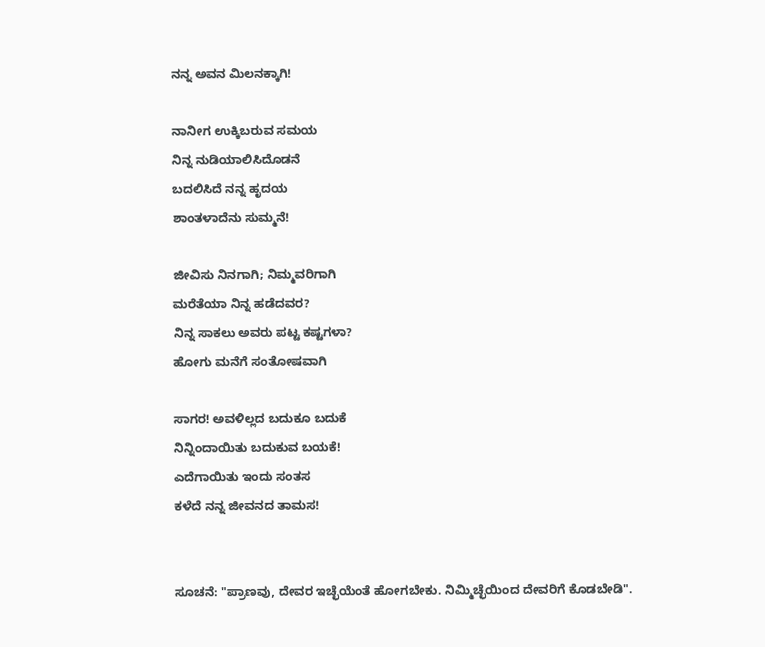ನನ್ನ ಅವನ ಮಿಲನಕ್ಕಾಗಿ!

ನಾನೀಗ ಉಕ್ಕಿಬರುವ ಸಮಯ
ನಿನ್ನ ನುಡಿಯಾಲಿಸಿದೊಡನೆ
ಬದಲಿಸಿದೆ ನನ್ನ ಹೃದಯ
ಶಾಂತಳಾದೆನು ಸುಮ್ಮನೆ!

ಜೀವಿಸು ನಿನಗಾಗಿ; ನಿಮ್ಮವರಿಗಾಗಿ
ಮರೆತೆಯಾ ನಿನ್ನ ಹಡೆದವರ?
ನಿನ್ನ ಸಾಕಲು ಅವರು ಪಟ್ಟ ಕಷ್ಟಗಳಾ?
ಹೋಗು ಮನೆಗೆ ಸಂತೋಷವಾಗಿ

ಸಾಗರ! ಅವಳಿಲ್ಲದ ಬದುಕೂ ಬದುಕೆ
ನಿನ್ನಿಂದಾಯಿತು ಬದುಕುವ ಬಯಕೆ!
ಎದೆಗಾಯಿತು ಇಂದು ಸಂತಸ
ಕಳೆದೆ ನನ್ನ ಜೀವನದ ತಾಮಸ!


ಸೂಚನೆ: "ಪ್ರಾಣವು, ದೇವರ ಇಚ್ಛೆಯೆಂತೆ ಹೋಗಬೇಕು. ನಿಮ್ಮಿಚ್ಛೆಯಿಂದ ದೇವರಿಗೆ ಕೊಡಬೇಡಿ".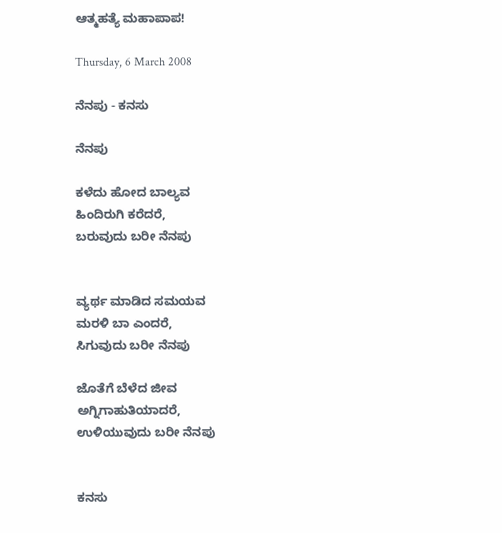ಆತ್ಮಹತ್ಯೆ ಮಹಾಪಾಪ!

Thursday, 6 March 2008

ನೆನಪು - ಕನಸು

ನೆನಪು

ಕಳೆದು ಹೋದ ಬಾಲ್ಯವ
ಹಿಂದಿರುಗಿ ಕರೆದರೆ,
ಬರುವುದು ಬರೀ ನೆನಪು


ವ್ಯರ್ಥ ಮಾಡಿದ ಸಮಯವ
ಮರಳಿ ಬಾ ಎಂದರೆ,
ಸಿಗುವುದು ಬರೀ ನೆನಪು

ಜೊತೆಗೆ ಬೆಳೆದ ಜೀವ
ಅಗ್ನಿಗಾಹುತಿಯಾದರೆ,
ಉಳಿಯುವುದು ಬರೀ ನೆನಪು


ಕನಸು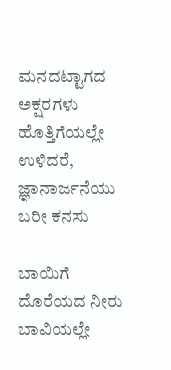ಮನದಟ್ಟಾಗದ ಅಕ್ಷರಗಳು
ಹೊತ್ತಿಗೆಯಲ್ಲೇ ಉಳಿದರೆ,
ಜ್ಞಾನಾರ್ಜನೆಯು ಬರೀ ಕನಸು

ಬಾಯಿಗೆ ದೊರೆಯದ ನೀರು
ಬಾವಿಯಲ್ಲೇ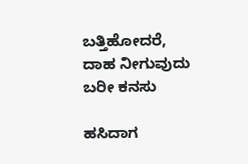ಬತ್ತಿಹೋದರೆ,
ದಾಹ ನೀಗುವುದು ಬರೀ ಕನಸು

ಹಸಿದಾಗ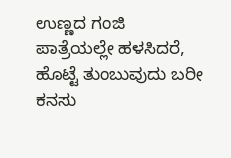ಉಣ್ಣದ ಗಂಜಿ
ಪಾತ್ರೆಯಲ್ಲೇ ಹಳಸಿದರೆ,
ಹೊಟ್ಟೆ ತುಂಬುವುದು ಬರೀ ಕನಸು